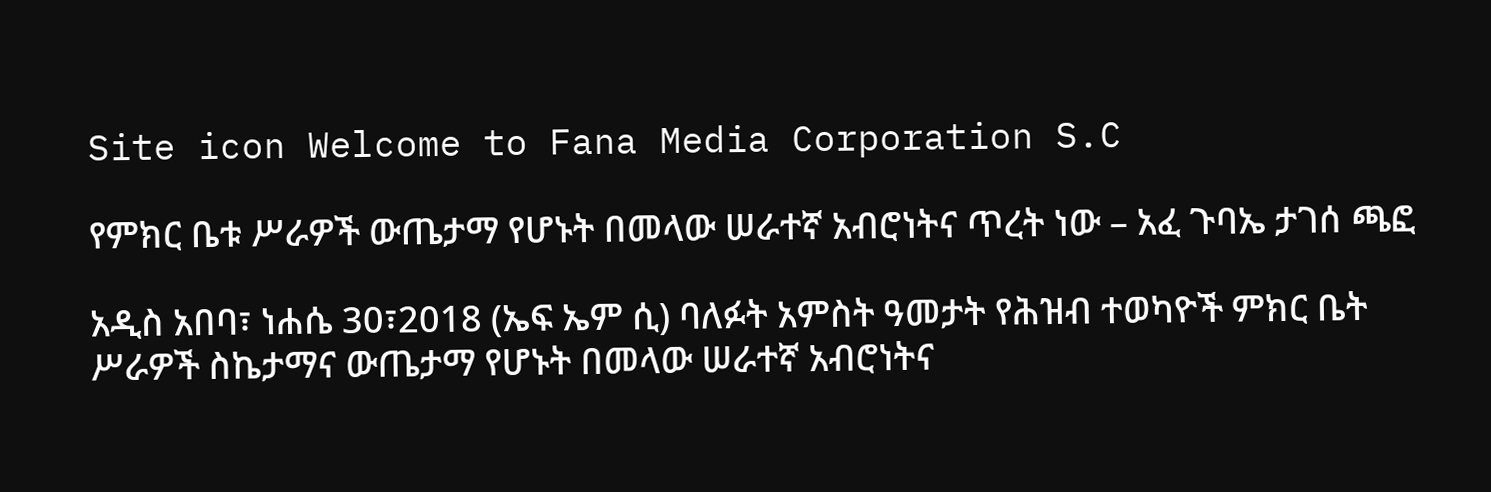Site icon Welcome to Fana Media Corporation S.C

የምክር ቤቱ ሥራዎች ውጤታማ የሆኑት በመላው ሠራተኛ አብሮነትና ጥረት ነው – አፈ ጉባኤ ታገሰ ጫፎ

አዲስ አበባ፣ ነሐሴ 30፣2018 (ኤፍ ኤም ሲ) ባለፉት አምስት ዓመታት የሕዝብ ተወካዮች ምክር ቤት ሥራዎች ስኬታማና ውጤታማ የሆኑት በመላው ሠራተኛ አብሮነትና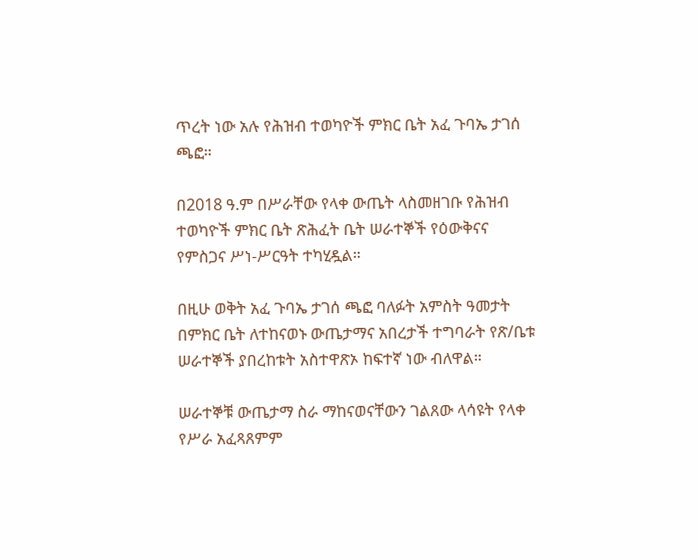ጥረት ነው አሉ የሕዝብ ተወካዮች ምክር ቤት አፈ ጉባኤ ታገሰ ጫፎ።

በ2018 ዓ.ም በሥራቸው የላቀ ውጤት ላስመዘገቡ የሕዝብ ተወካዮች ምክር ቤት ጽሕፈት ቤት ሠራተኞች የዕውቅናና የምስጋና ሥነ-ሥርዓት ተካሂዷል።

በዚሁ ወቅት አፈ ጉባኤ ታገሰ ጫፎ ባለፉት አምስት ዓመታት በምክር ቤት ለተከናወኑ ውጤታማና አበረታች ተግባራት የጽ/ቤቱ ሠራተኞች ያበረከቱት አስተዋጽኦ ከፍተኛ ነው ብለዋል።

ሠራተኞቹ ውጤታማ ስራ ማከናወናቸውን ገልጸው ላሳዩት የላቀ የሥራ አፈጻጸምም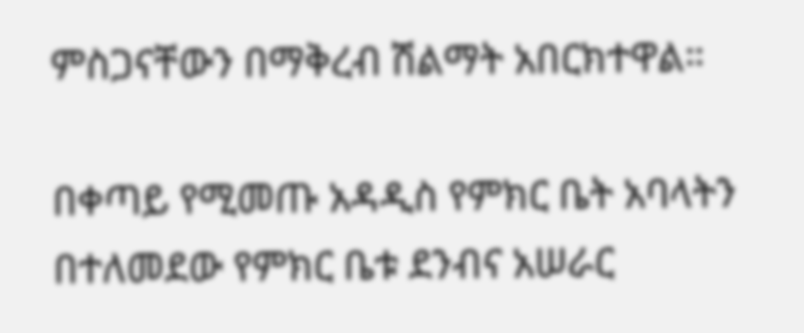ምስጋናቸውን በማቅረብ ሽልማት አበርክተዋል።

በቀጣይ የሚመጡ አዳዲስ የምክር ቤት አባላትን በተለመደው የምክር ቤቱ ደንብና አሠራር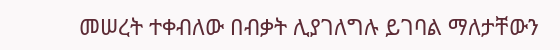መሠረት ተቀብለው በብቃት ሊያገለግሉ ይገባል ማለታቸውን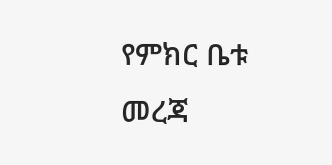የምክር ቤቱ መረጃ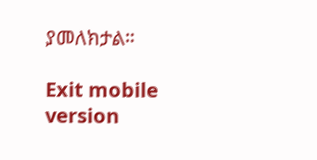ያመለክታል።

Exit mobile version